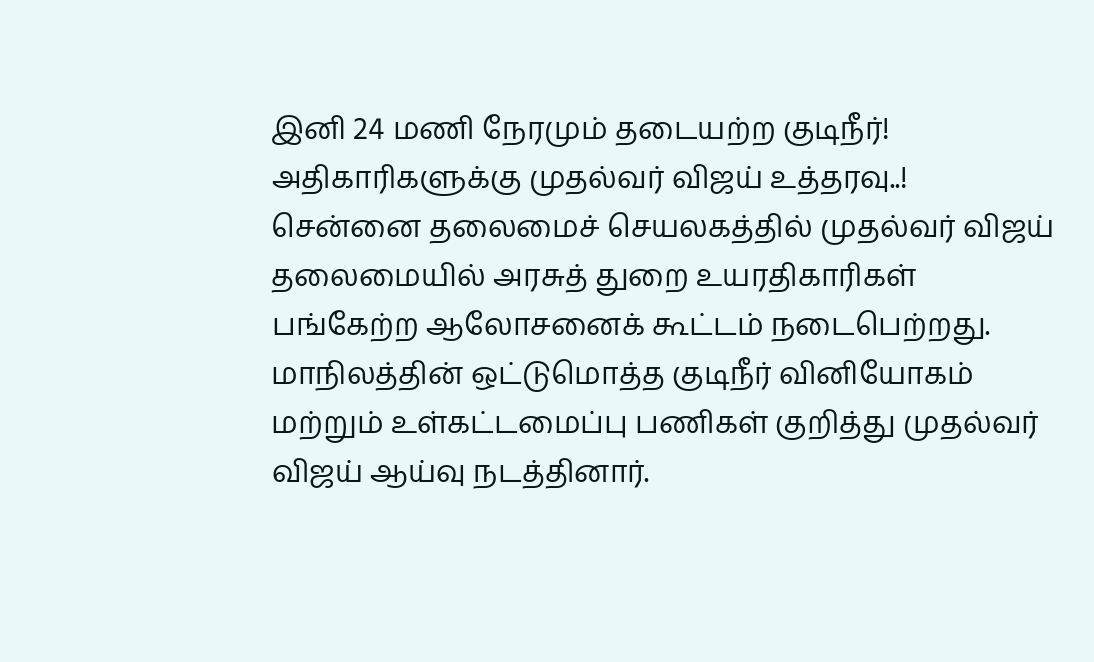இனி 24 மணி நேரமும் தடையற்ற குடிநீர்! அதிகாரிகளுக்கு முதல்வர் விஜய் உத்தரவு..!
சென்னை தலைமைச் செயலகத்தில் முதல்வர் விஜய் தலைமையில் அரசுத் துறை உயரதிகாரிகள் பங்கேற்ற ஆலோசனைக் கூட்டம் நடைபெற்றது. மாநிலத்தின் ஒட்டுமொத்த குடிநீர் வினியோகம் மற்றும் உள்கட்டமைப்பு பணிகள் குறித்து முதல்வர் விஜய் ஆய்வு நடத்தினார்.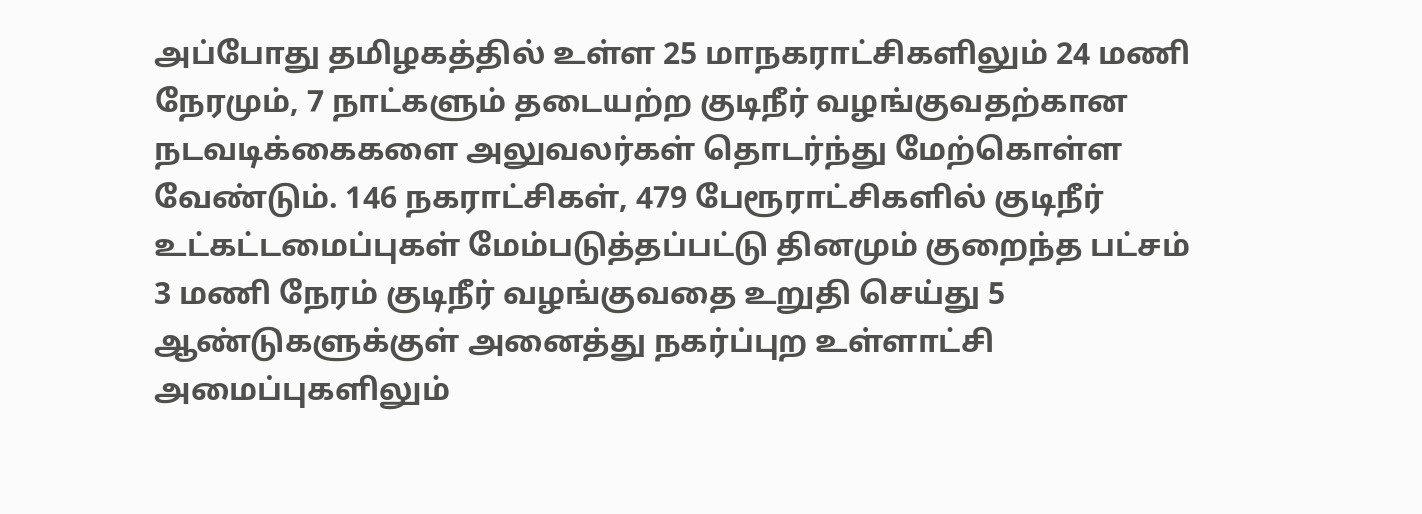அப்போது தமிழகத்தில் உள்ள 25 மாநகராட்சிகளிலும் 24 மணி நேரமும், 7 நாட்களும் தடையற்ற குடிநீர் வழங்குவதற்கான நடவடிக்கைகளை அலுவலர்கள் தொடர்ந்து மேற்கொள்ள வேண்டும். 146 நகராட்சிகள், 479 பேரூராட்சிகளில் குடிநீர் உட்கட்டமைப்புகள் மேம்படுத்தப்பட்டு தினமும் குறைந்த பட்சம் 3 மணி நேரம் குடிநீர் வழங்குவதை உறுதி செய்து 5 ஆண்டுகளுக்குள் அனைத்து நகர்ப்புற உள்ளாட்சி அமைப்புகளிலும்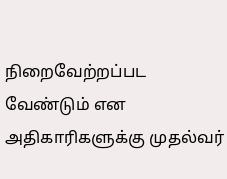நிறைவேற்றப்பட வேண்டும் என அதிகாரிகளுக்கு முதல்வர்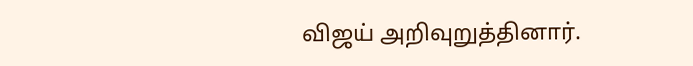விஜய் அறிவுறுத்தினார்.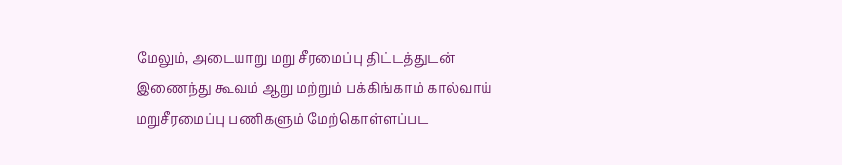மேலும், அடையாறு மறு சீரமைப்பு திட்டத்துடன் இணைந்து கூவம் ஆறு மற்றும் பக்கிங்காம் கால்வாய் மறுசீரமைப்பு பணிகளும் மேற்கொள்ளப்பட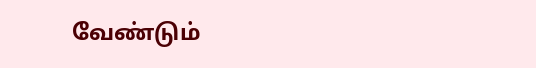வேண்டும்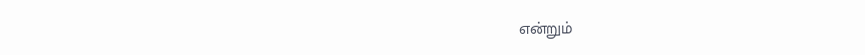என்றும்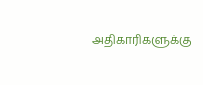அதிகாரிகளுக்கு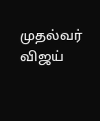முதல்வர் விஜய்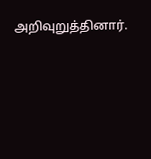அறிவுறுத்தினார்.